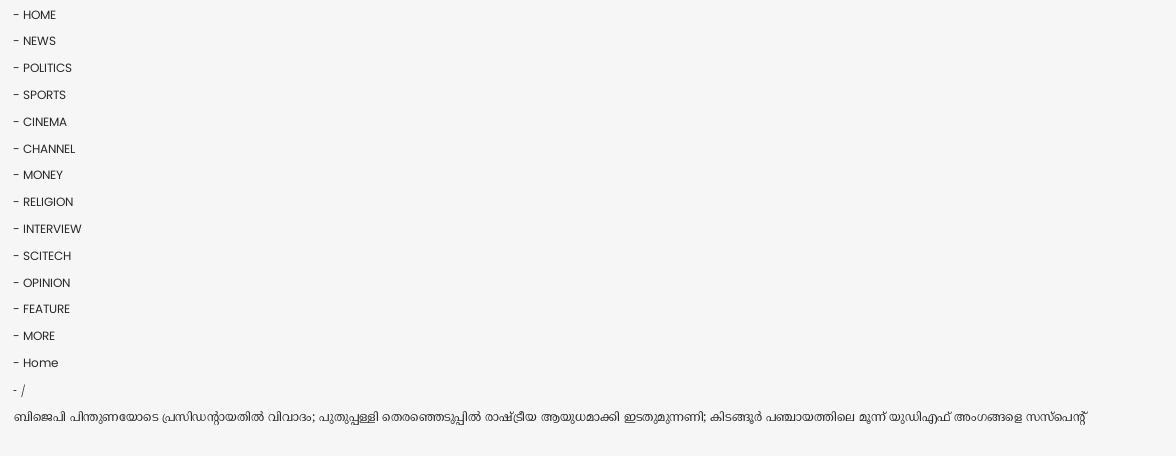- HOME
- NEWS
- POLITICS
- SPORTS
- CINEMA
- CHANNEL
- MONEY
- RELIGION
- INTERVIEW
- SCITECH
- OPINION
- FEATURE
- MORE
- Home
- /
ബിജെപി പിന്തുണയോടെ പ്രസിഡന്റായതിൽ വിവാദം; പുതുപ്പള്ളി തെരഞ്ഞെടുപ്പിൽ രാഷ്ട്രീയ ആയുധമാക്കി ഇടതുമുന്നണി; കിടങ്ങൂർ പഞ്ചായത്തിലെ മൂന്ന് യുഡിഎഫ് അംഗങ്ങളെ സസ്പെന്റ്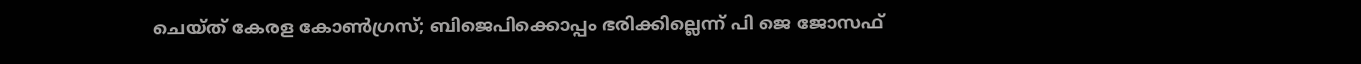ചെയ്ത് കേരള കോൺഗ്രസ്; ബിജെപിക്കൊപ്പം ഭരിക്കില്ലെന്ന് പി ജെ ജോസഫ്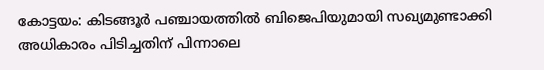കോട്ടയം: കിടങ്ങൂർ പഞ്ചായത്തിൽ ബിജെപിയുമായി സഖ്യമുണ്ടാക്കി അധികാരം പിടിച്ചതിന് പിന്നാലെ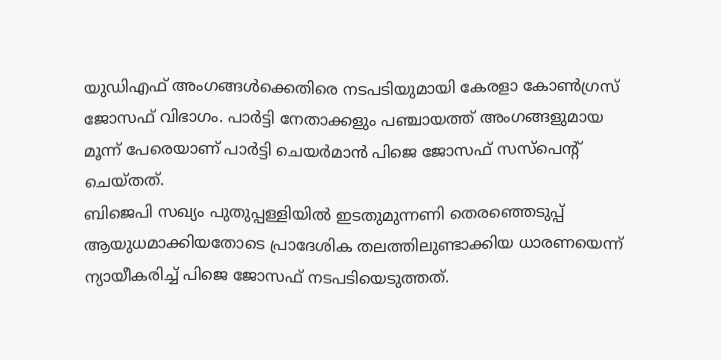യുഡിഎഫ് അംഗങ്ങൾക്കെതിരെ നടപടിയുമായി കേരളാ കോൺഗ്രസ് ജോസഫ് വിഭാഗം. പാർട്ടി നേതാക്കളും പഞ്ചായത്ത് അംഗങ്ങളുമായ മൂന്ന് പേരെയാണ് പാർട്ടി ചെയർമാൻ പിജെ ജോസഫ് സസ്പെന്റ് ചെയ്തത്.
ബിജെപി സഖ്യം പുതുപ്പള്ളിയിൽ ഇടതുമുന്നണി തെരഞ്ഞെടുപ്പ് ആയുധമാക്കിയതോടെ പ്രാദേശിക തലത്തിലുണ്ടാക്കിയ ധാരണയെന്ന് ന്യായീകരിച്ച് പിജെ ജോസഫ് നടപടിയെടുത്തത്.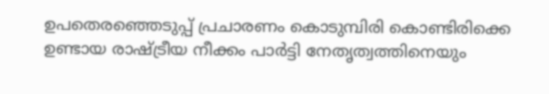ഉപതെരഞ്ഞെടുപ്പ് പ്രചാരണം കൊടുമ്പിരി കൊണ്ടിരിക്കെ ഉണ്ടായ രാഷ്ട്രീയ നീക്കം പാർട്ടി നേതൃത്വത്തിനെയും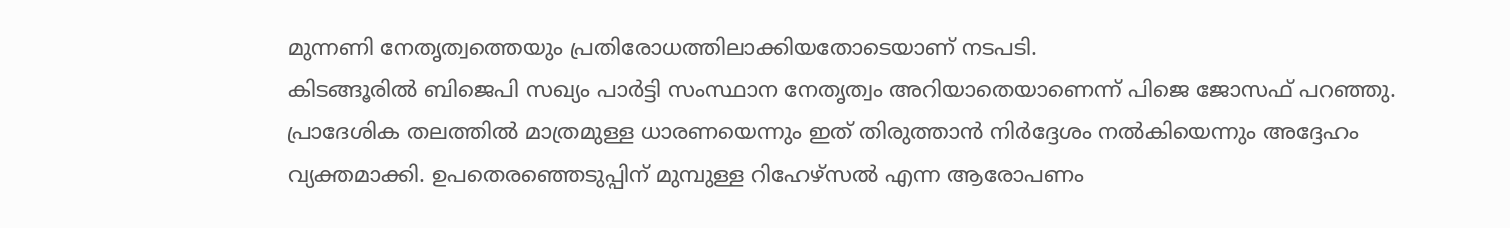മുന്നണി നേതൃത്വത്തെയും പ്രതിരോധത്തിലാക്കിയതോടെയാണ് നടപടി.
കിടങ്ങൂരിൽ ബിജെപി സഖ്യം പാർട്ടി സംസ്ഥാന നേതൃത്വം അറിയാതെയാണെന്ന് പിജെ ജോസഫ് പറഞ്ഞു. പ്രാദേശിക തലത്തിൽ മാത്രമുള്ള ധാരണയെന്നും ഇത് തിരുത്താൻ നിർദ്ദേശം നൽകിയെന്നും അദ്ദേഹം വ്യക്തമാക്കി. ഉപതെരഞ്ഞെടുപ്പിന് മുമ്പുള്ള റിഹേഴ്സൽ എന്ന ആരോപണം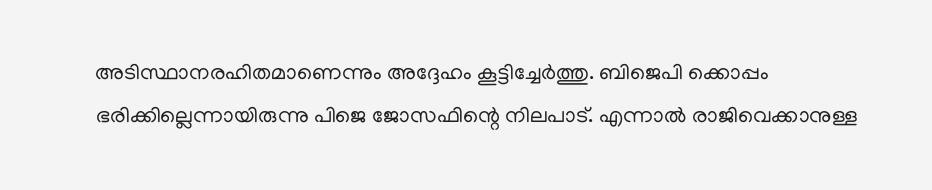അടിസ്ഥാനരഹിതമാണെന്നും അദ്ദേഹം കൂട്ടിച്ചേർത്തു. ബിജെപി ക്കൊപ്പം ഭരിക്കില്ലെന്നായിരുന്നു പിജെ ജോസഫിന്റെ നിലപാട്. എന്നാൽ രാജിവെക്കാനുള്ള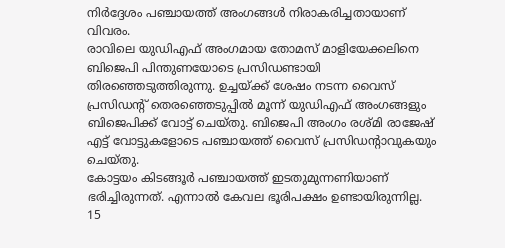നിർദ്ദേശം പഞ്ചായത്ത് അംഗങ്ങൾ നിരാകരിച്ചതായാണ് വിവരം.
രാവിലെ യുഡിഎഫ് അംഗമായ തോമസ് മാളിയേക്കലിനെ ബിജെപി പിന്തുണയോടെ പ്രസിഡണ്ടായി തിരഞ്ഞെടുത്തിരുന്നു. ഉച്ചയ്ക്ക് ശേഷം നടന്ന വൈസ് പ്രസിഡന്റ് തെരഞ്ഞെടുപ്പിൽ മൂന്ന് യുഡിഎഫ് അംഗങ്ങളും ബിജെപിക്ക് വോട്ട് ചെയ്തു. ബിജെപി അംഗം രശ്മി രാജേഷ് എട്ട് വോട്ടുകളോടെ പഞ്ചായത്ത് വൈസ് പ്രസിഡന്റാവുകയും ചെയ്തു.
കോട്ടയം കിടങ്ങൂർ പഞ്ചായത്ത് ഇടതുമുന്നണിയാണ് ഭരിച്ചിരുന്നത്. എന്നാൽ കേവല ഭൂരിപക്ഷം ഉണ്ടായിരുന്നില്ല. 15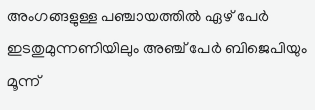അംഗങ്ങളുള്ള പഞ്ചായത്തിൽ ഏഴ് പേർ ഇടതുമുന്നണിയിലും അഞ്ച് പേർ ബിജെപിയും മൂന്ന്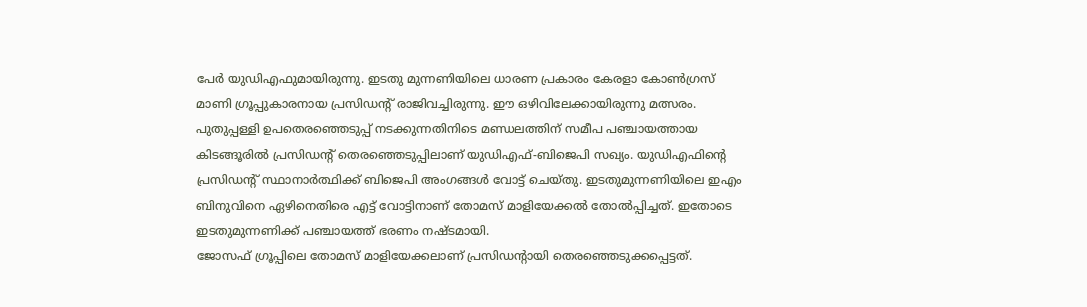പേർ യുഡിഎഫുമായിരുന്നു. ഇടതു മുന്നണിയിലെ ധാരണ പ്രകാരം കേരളാ കോൺഗ്രസ് മാണി ഗ്രൂപ്പുകാരനായ പ്രസിഡന്റ് രാജിവച്ചിരുന്നു. ഈ ഒഴിവിലേക്കായിരുന്നു മത്സരം.
പുതുപ്പള്ളി ഉപതെരഞ്ഞെടുപ്പ് നടക്കുന്നതിനിടെ മണ്ഡലത്തിന് സമീപ പഞ്ചായത്തായ കിടങ്ങൂരിൽ പ്രസിഡന്റ് തെരഞ്ഞെടുപ്പിലാണ് യുഡിഎഫ്-ബിജെപി സഖ്യം. യുഡിഎഫിന്റെ പ്രസിഡന്റ് സ്ഥാനാർത്ഥിക്ക് ബിജെപി അംഗങ്ങൾ വോട്ട് ചെയ്തു. ഇടതുമുന്നണിയിലെ ഇഎം ബിനുവിനെ ഏഴിനെതിരെ എട്ട് വോട്ടിനാണ് തോമസ് മാളിയേക്കൽ തോൽപ്പിച്ചത്. ഇതോടെ ഇടതുമുന്നണിക്ക് പഞ്ചായത്ത് ഭരണം നഷ്ടമായി.
ജോസഫ് ഗ്രൂപ്പിലെ തോമസ് മാളിയേക്കലാണ് പ്രസിഡന്റായി തെരഞ്ഞെടുക്കപ്പെട്ടത്.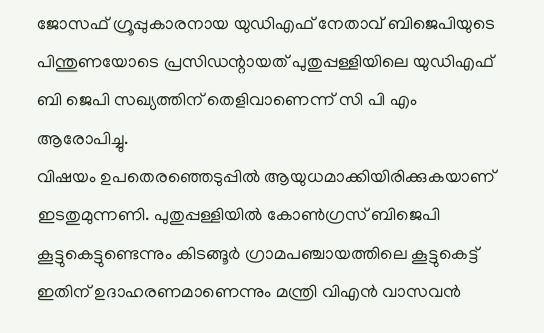ജോസഫ് ഗ്രൂപ്പുകാരനായ യുഡിഎഫ് നേതാവ് ബിജെപിയുടെ പിന്തുണയോടെ പ്രസിഡന്റായത് പുതുപ്പള്ളിയിലെ യുഡിഎഫ് ബി ജെപി സഖ്യത്തിന് തെളിവാണെന്ന് സി പി എം ആരോപിച്ചു.
വിഷയം ഉപതെരഞ്ഞെടുപ്പിൽ ആയുധമാക്കിയിരിക്കുകയാണ് ഇടതുമുന്നണി. പുതുപ്പള്ളിയിൽ കോൺഗ്രസ് ബിജെപി കൂട്ടുകെട്ടുണ്ടെന്നും കിടങ്ങൂർ ഗ്രാമപഞ്ചായത്തിലെ കൂട്ടുകെട്ട് ഇതിന് ഉദാഹരണമാണെന്നും മന്ത്രി വിഎൻ വാസവൻ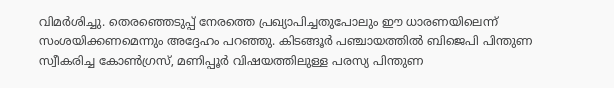വിമർശിച്ചു. തെരഞ്ഞെടുപ്പ് നേരത്തെ പ്രഖ്യാപിച്ചതുപോലും ഈ ധാരണയിലെന്ന് സംശയിക്കണമെന്നും അദ്ദേഹം പറഞ്ഞു. കിടങ്ങൂർ പഞ്ചായത്തിൽ ബിജെപി പിന്തുണ സ്വീകരിച്ച കോൺഗ്രസ്, മണിപ്പൂർ വിഷയത്തിലുള്ള പരസ്യ പിന്തുണ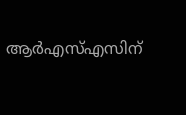ആർഎസ്എസിന്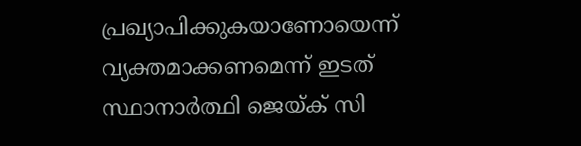പ്രഖ്യാപിക്കുകയാണോയെന്ന് വ്യക്തമാക്കണമെന്ന് ഇടത് സ്ഥാനാർത്ഥി ജെയ്ക് സി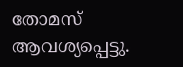തോമസ് ആവശ്യപ്പെട്ടു.